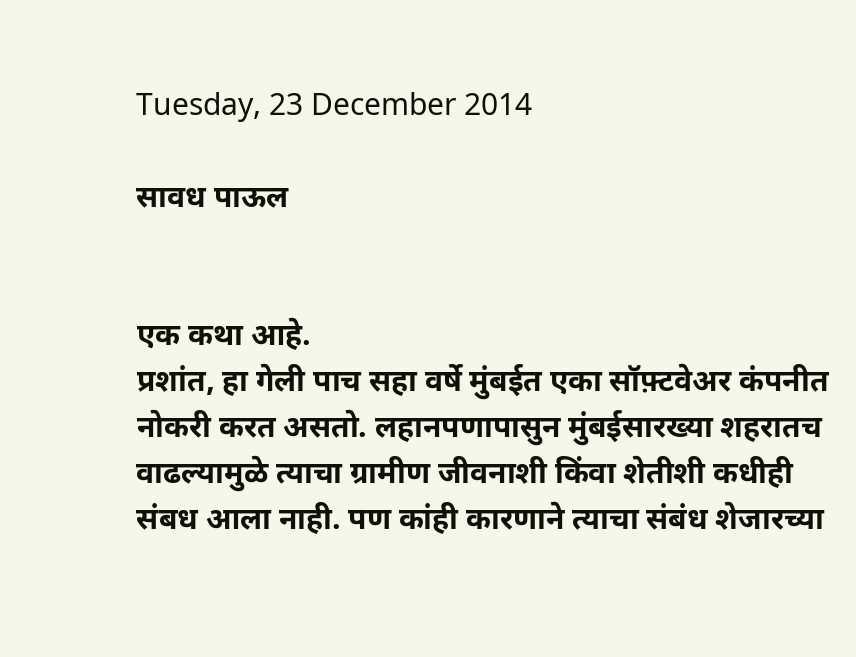Tuesday, 23 December 2014

सावध पाऊल


एक कथा आहे.
प्रशांत, हा गेली पाच सहा वर्षे मुंबईत एका सॉफ़्टवेअर कंपनीत नोकरी करत असतो. लहानपणापासुन मुंबईसारख्या शहरातच वाढल्यामुळे त्याचा ग्रामीण जीवनाशी किंवा शेतीशी कधीही संबध आला नाही. पण कांही कारणाने त्याचा संबंध शेजारच्या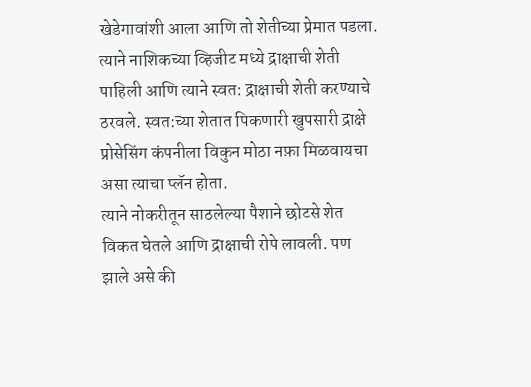खेडेगावांशी आला आणि तो शेतीच्या प्रेमात पडला. त्याने नाशिकच्या व्हिजीट मध्ये द्राक्षाची शेती पाहिली आणि त्याने स्वत: द्राक्षाची शेती करण्याचे ठरवले. स्वत:च्या शेतात पिकणारी खुपसारी द्राक्षे प्रोसेसिंग कंपनीला विकुन मोठा नफ़ा मिळवायचा असा त्याचा प्लॅन होता.
त्याने नोकरीतून साठलेल्या पैशाने छोटसे शेत विकत घेतले आणि द्राक्षाची रोपे लावली. पण झाले असे की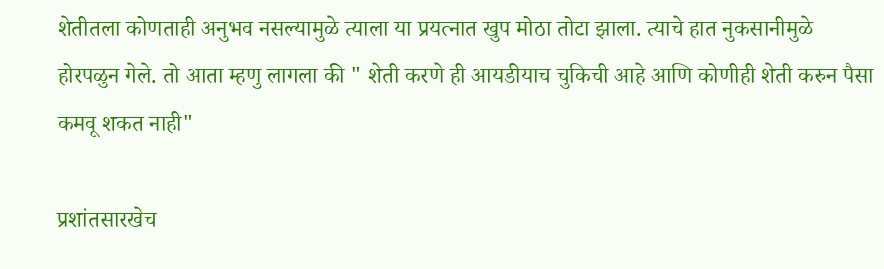शेतीतला कोणताही अनुभव नसल्यामुळे त्याला या प्रयत्नात खुप मोठा तोटा झाला. त्याचे हात नुकसानीमुळे होरपळुन गेले. तो आता म्हणु लागला की " शेती करणे ही आयडीयाच चुकिची आहे आणि कोणीही शेती करुन पैसा कमवू शकत नाही"

प्रशांतसारखेच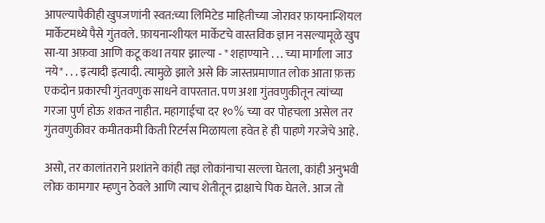आपल्यापैकीही खुपजणांनी स्वत:च्या लिमिटेड माहितीच्या जोरावर फ़ायनान्शियल मार्केटमध्ये पैसे गुंतवले. फ़ायनान्शीयल मार्केटचे वास्तविक ज्ञान नसल्यामूळे खुप सा-या अफ़वा आणि कटू कथा तयार झाल्या - " शहाण्याने . . . च्या मार्गाला जाउ नये" . . . इत्यादी इत्यादी. त्यामुळे झाले असे कि जास्तप्रमाणात लोक आता फ़क्त एकदोन प्रकारची गुंतवणुक साधने वापरतात. पण अशा गुंतवणुकीतून त्यांच्या गरजा पुर्ण होऊ शकत नाहीत. महागाईचा दर १०% च्या वर पोहचला असेल तर गुंतवणुकीवर कमीतकमी किती रिटर्नस मिळायला हवेत हे ही पाहणे गरजेचे आहे.

असो, तर कालांतराने प्रशांतने कांही तज्ञ लोकांनाचा सल्ला घेतला, कांही अनुभवी लोक कामगार म्हणुन ठेवले आणि त्याच शेतीतून द्राक्षाचे पिक घेतले. आज तो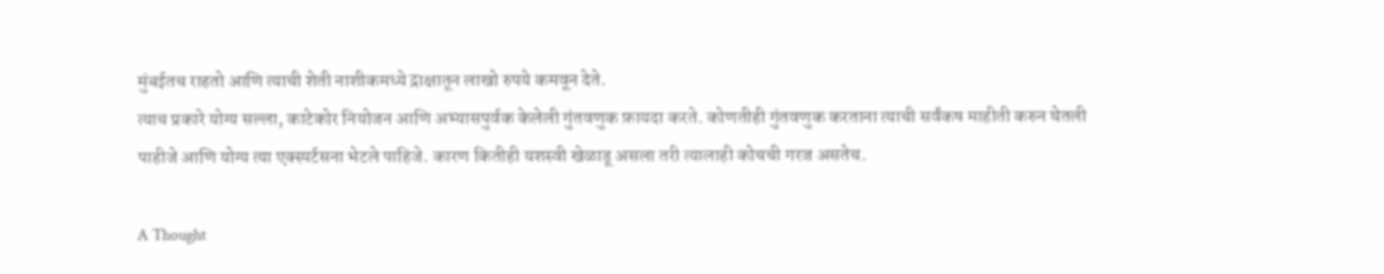मुंबईतच राहतो आणि त्याची शेती नाशीकमध्ये द्राक्षातून लाखो रुपये कमवून देते.
त्याच प्रकारे योग्य सल्ला, काटेकोर नियोजन आणि अभ्यासपुर्वक केलेली गुंतवणुक फ़ायदा करते. कोणतीही गुंतवणुक करताना त्याची सर्वंकष माहीती करुन घेतली पाहीजे आणि योग्य त्या एक्स्पर्टसना भेटले पाहिजे. कारण कितीही यशस्वी खेळाडू असला तरी त्यालाही कोचची गरज असतेच.

A Thought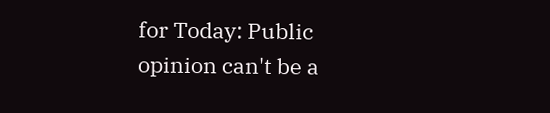for Today: Public opinion can't be a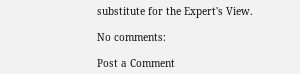substitute for the Expert's View.

No comments:

Post a Comment